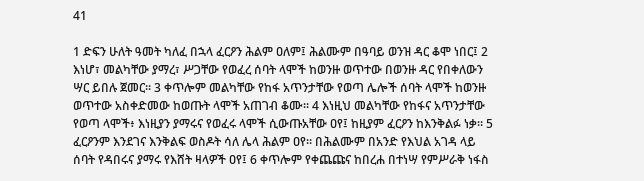41

1 ድፍን ሁለት ዓመት ካለፈ በኋላ ፈርዖን ሕልም ዐለም፤ ሕልሙም በዓባይ ወንዝ ዳር ቆሞ ነበር፤ 2 እነሆ፣ መልካቸው ያማረ፣ ሥጋቸው የወፈረ ሰባት ላሞች ከወንዙ ወጥተው በወንዙ ዳር የበቀለውን ሣር ይበሉ ጀመር። 3 ቀጥሎም መልካቸው የከፋ አጥንታቸው የወጣ ሌሎች ሰባት ላሞች ከወንዙ ወጥተው አስቀድመው ከወጡት ላሞች አጠገብ ቆሙ። 4 እነዚህ መልካቸው የከፋና አጥንታቸው የወጣ ላሞች፥ እነዚያን ያማሩና የወፈሩ ላሞች ሲውጡአቸው ዐየ፤ ከዚያም ፈርዖን ከእንቅልፉ ነቃ። 5 ፈርዖንም እንደገና እንቅልፍ ወስዶት ሳለ ሌላ ሕልም ዐየ። በሕልሙም በአንድ የእህል አገዳ ላይ ሰባት የዳበሩና ያማሩ የእሸት ዛላዎች ዐየ፤ 6 ቀጥሎም የቀጨጩና ከበረሐ በተነሣ የምሥራቅ ነፋስ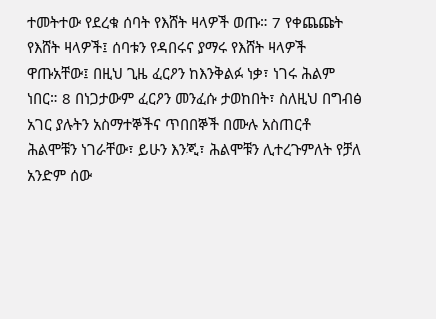ተመትተው የደረቁ ሰባት የእሸት ዛላዎች ወጡ። 7 የቀጨጩት የእሸት ዛላዎች፤ ሰባቱን የዳበሩና ያማሩ የእሸት ዛላዎች ዋጡአቸው፤ በዚህ ጊዜ ፈርዖን ከእንቅልፉ ነቃ፣ ነገሩ ሕልም ነበር። 8 በነጋታውም ፈርዖን መንፈሱ ታወከበት፣ ስለዚህ በግብፅ አገር ያሉትን አስማተኞችና ጥበበኞች በሙሉ አስጠርቶ ሕልሞቹን ነገራቸው፣ ይሁን እንጂ፣ ሕልሞቹን ሊተረጉምለት የቻለ አንድም ሰው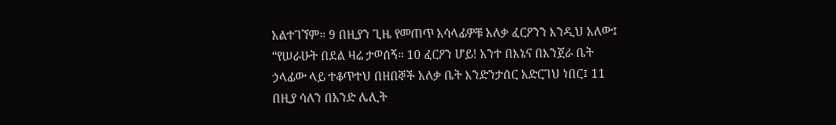አልተገኘም። 9 በዚያን ጊዜ የመጠጥ አሳላፊዎቹ አለቃ ፈርዖንን እንዲህ አለው፤ “የሠራሁት በደል ዛሬ ታወሰኝ። 10 ፈርዖን ሆይ! አንተ በእኔና በእንጀራ ቤት ኃላፊው ላይ ተቆጥተህ በዘበኞች አለቃ ቤት እንድንታሰር አድርገህ ነበር፤ 11 በዚያ ሳለን በአንድ ሌሊት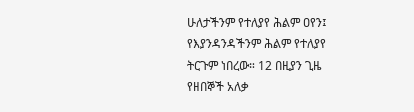ሁለታችንም የተለያየ ሕልም ዐየን፤ የእያንዳንዳችንም ሕልም የተለያየ ትርጉም ነበረው። 12 በዚያን ጊዜ የዘበኞች አለቃ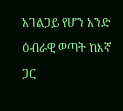አገልጋይ የሆን አንድ ዕብራዊ ወጣት ከእኛ ጋር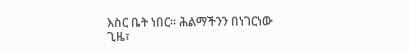እስር ቤት ነበር። ሕልማችንን በነገርነው ጊዜ፣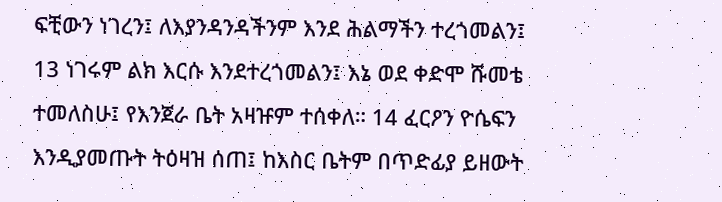ፍቺውን ነገረን፤ ለእያንዳንዳችንም እንደ ሕልማችን ተረጎመልን፤ 13 ነገሩም ልክ እርሱ እንደተረጎመልን፤ እኔ ወደ ቀድሞ ሹመቴ ተመለስሁ፤ የእንጀራ ቤት አዛዡም ተሰቀለ። 14 ፈርዖን ዮሴፍን እንዲያመጡት ትዕዛዝ ሰጠ፤ ከእስር ቤትም በጥድፊያ ይዘውት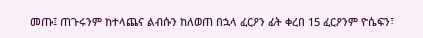መጡ፤ ጠጉሩንም ከተላጨና ልብሱን ከለወጠ በኋላ ፈርዖን ፊት ቀረበ 15 ፈርዖንም ዮሴፍን፣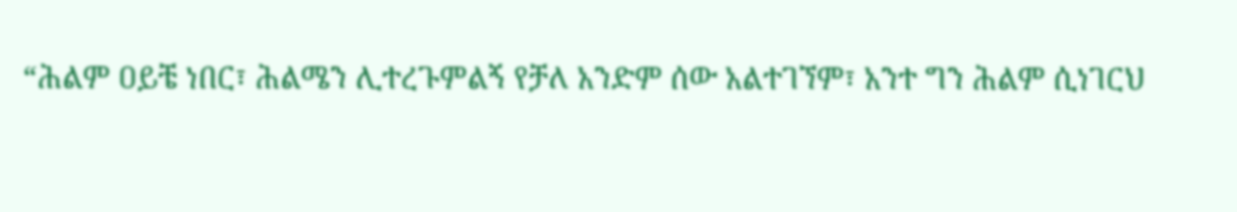“ሕልም ዐይቼ ነበር፣ ሕልሜን ሊተረጉምልኝ የቻለ አንድም ሰው አልተገኘም፣ አንተ ግን ሕልም ሲነገርህ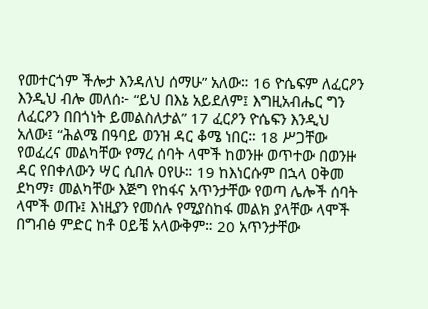የመተርጎም ችሎታ እንዳለህ ሰማሁ” አለው። 16 ዮሴፍም ለፈርዖን እንዲህ ብሎ መለሰ፦ “ይህ በእኔ አይደለም፤ እግዚአብሔር ግን ለፈርዖን በበጎነት ይመልስለታል” 17 ፈርዖን ዮሴፍን እንዲህ አለው፤ “ሕልሜ በዓባይ ወንዝ ዳር ቆሜ ነበር። 18 ሥጋቸው የወፈረና መልካቸው የማረ ሰባት ላሞች ከወንዙ ወጥተው በወንዙ ዳር የበቀለውን ሣር ሲበሉ ዐየሁ። 19 ከእነርሱም በኋላ ዐቅመ ደካማ፣ መልካቸው እጅግ የከፋና አጥንታቸው የወጣ ሌሎች ሰባት ላሞች ወጡ፤ እነዚያን የመሰሉ የሚያስከፋ መልክ ያላቸው ላሞች በግብፅ ምድር ከቶ ዐይቼ አላውቅም። 20 አጥንታቸው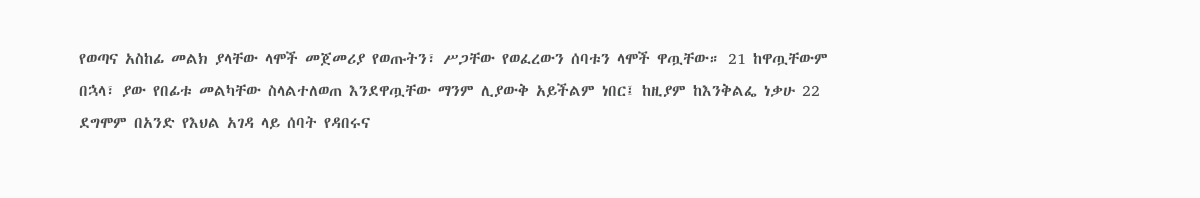የወጣና አስከፊ መልክ ያላቸው ላሞች መጀመሪያ የወጡትን፣ ሥጋቸው የወፈረውን ሰባቱን ላሞች ዋጧቸው። 21 ከዋጧቸውም በኋላ፣ ያው የበፊቱ መልካቸው ስላልተለወጠ እንደዋጧቸው ማንም ሊያውቅ አይችልም ነበር፤ ከዚያም ከእንቅልፌ ነቃሁ 22 ደግሞም በአንድ የእህል አገዳ ላይ ሰባት የዳበሩና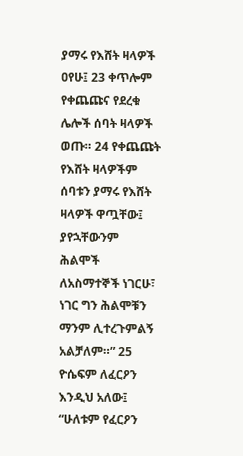ያማሩ የእሸት ዛላዎች ዐየሁ፤ 23 ቀጥሎም የቀጨጩና የደረቁ ሌሎች ሰባት ዛላዎች ወጡ። 24 የቀጨጩት የእሸት ዛላዎችም ሰባቱን ያማሩ የእሸት ዛላዎች ዋጧቸው፤ ያየኋቸውንም ሕልሞች ለአስማተኞች ነገርሁ፣ ነገር ግን ሕልሞቹን ማንም ሊተረጉምልኝ አልቻለም።” 25 ዮሴፍም ለፈርዖን እንዲህ አለው፤ “ሁለቱም የፈርዖን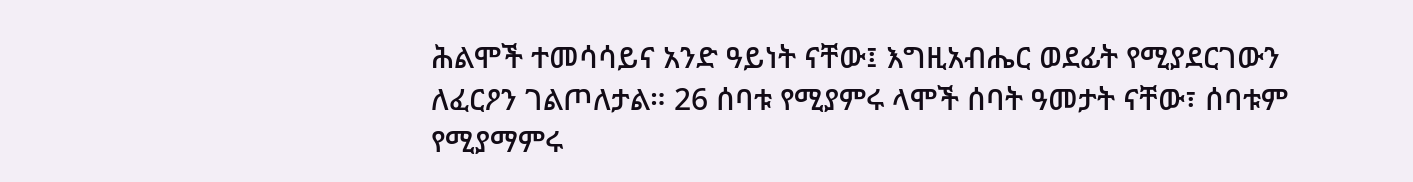ሕልሞች ተመሳሳይና አንድ ዓይነት ናቸው፤ እግዚአብሔር ወደፊት የሚያደርገውን ለፈርዖን ገልጦለታል። 26 ሰባቱ የሚያምሩ ላሞች ሰባት ዓመታት ናቸው፣ ሰባቱም የሚያማምሩ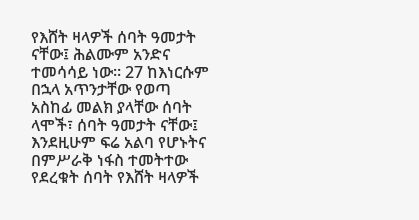የእሸት ዛላዎች ሰባት ዓመታት ናቸው፤ ሕልሙም አንድና ተመሳሳይ ነው። 27 ከእነርሱም በኋላ አጥንታቸው የወጣ አስከፊ መልክ ያላቸው ሰባት ላሞች፣ ሰባት ዓመታት ናቸው፤ እንደዚሁም ፍሬ አልባ የሆኑትና በምሥራቅ ነፋስ ተመትተው የደረቁት ሰባት የእሸት ዛላዎች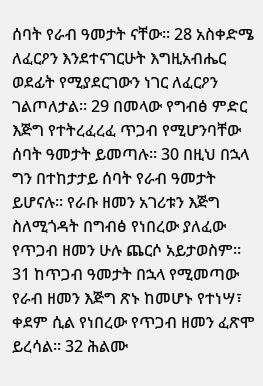ሰባት የራብ ዓመታት ናቸው። 28 አስቀድሜ ለፈርዖን እንደተናገርሁት እግዚአብሔር ወደፊት የሚያደርገውን ነገር ለፈርዖን ገልጦለታል። 29 በመላው የግብፅ ምድር እጅግ የተትረፈረፈ ጥጋብ የሚሆንባቸው ሰባት ዓመታት ይመጣሉ። 30 በዚህ በኋላ ግን በተከታታይ ሰባት የራብ ዓመታት ይሆናሉ። የራቡ ዘመን አገሪቱን እጅግ ስለሚጎዳት በግብፅ የነበረው ያለፈው የጥጋብ ዘመን ሁሉ ጨርሶ አይታወስም። 31 ከጥጋብ ዓመታት በኋላ የሚመጣው የራብ ዘመን እጅግ ጽኑ ከመሆኑ የተነሣ፣ ቀደም ሲል የነበረው የጥጋብ ዘመን ፈጽሞ ይረሳል። 32 ሕልሙ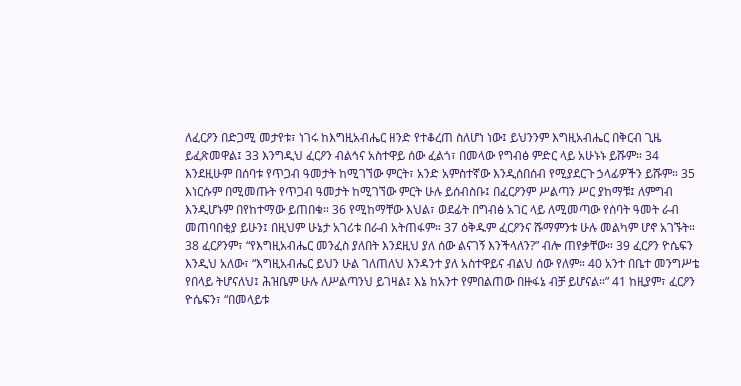ለፈርዖን በድጋሚ መታየቱ፣ ነገሩ ከእግዚአብሔር ዘንድ የተቆረጠ ስለሆነ ነው፤ ይህንንም እግዚአብሔር በቅርብ ጊዜ ይፈጽመዋል፤ 33 እንግዲህ ፈርዖን ብልኅና አስተዋይ ሰው ፈልጎ፣ በመላው የግብፅ ምድር ላይ አሁኑኑ ይሹም። 34 እንደዚሁም በሰባቱ የጥጋብ ዓመታት ከሚገኘው ምርት፣ አንድ አምስተኛው እንዲሰበሰብ የሚያደርጉ ኃላፊዎችን ይሹም። 35 እነርሱም በሚመጡት የጥጋብ ዓመታት ከሚገኘው ምርት ሁሉ ይሰብስቡ፤ በፈርዖንም ሥልጣን ሥር ያከማቹ፤ ለምግብ እንዲሆኑም በየከተማው ይጠበቁ። 36 የሚከማቸው እህል፣ ወደፊት በግብፅ አገር ላይ ለሚመጣው የሰባት ዓመት ራብ መጠባበቂያ ይሁን፤ በዚህም ሁኔታ አገሪቱ በራብ አትጠፋም። 37 ዕቅዱም ፈርዖንና ሹማምንቱ ሁሉ መልካም ሆኖ አገኙት። 38 ፈርዖንም፣ “የእግዚአብሔር መንፈስ ያለበት እንደዚህ ያለ ሰው ልናገኝ እንችላለን?” ብሎ ጠየቃቸው። 39 ፈርዖን ዮሴፍን እንዲህ አለው፣ “እግዚአብሔር ይህን ሁል ገለጠለህ እንዳንተ ያለ አስተዋይና ብልህ ሰው የለም። 40 አንተ በቤተ መንግሥቴ የበላይ ትሆናለህ፤ ሕዝቤም ሁሉ ለሥልጣንህ ይገዛል፤ እኔ ከአንተ የምበልጠው በዙፋኔ ብቻ ይሆናል።” 41 ከዚያም፣ ፈርዖን ዮሴፍን፣ “በመላይቱ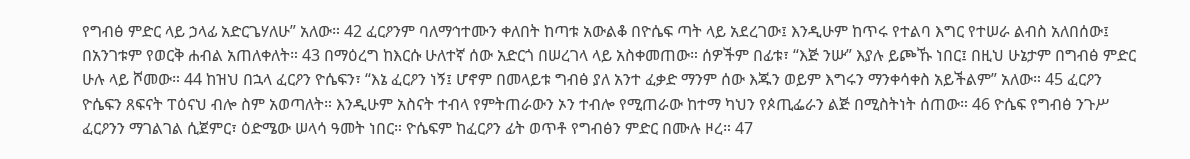የግብፅ ምድር ላይ ኃላፊ አድርጌሃለሁ” አለው። 42 ፈርዖንም ባለማኅተሙን ቀለበት ከጣቱ አውልቆ በዮሴፍ ጣት ላይ አደረገው፤ እንዲሁም ከጥሩ የተልባ እግር የተሠራ ልብስ አለበሰው፤ በአንገቱም የወርቅ ሐብል አጠለቀለት። 43 በማዕረግ ከእርሱ ሁለተኛ ሰው አድርጎ በሠረገላ ላይ አስቀመጠው። ሰዎችም በፊቱ፣ “እጅ ንሡ” እያሉ ይጮኹ ነበር፤ በዚህ ሁኔታም በግብፅ ምድር ሁሉ ላይ ሾመው። 44 ከዝህ በኋላ ፈርዖን ዮሴፍን፣ “እኔ ፈርዖን ነኝ፤ ሆኖም በመላይቱ ግብፅ ያለ አንተ ፈቃድ ማንም ሰው እጁን ወይም እግሩን ማንቀሳቀስ አይችልም” አለው። 45 ፈርዖን ዮሴፍን ጸፍናት ፐዕናህ ብሎ ስም አወጣለት። እንዲሁም አስናት ተብላ የምትጠራውን ኦን ተብሎ የሚጠራው ከተማ ካህን የጶጢፌራን ልጅ በሚስትነት ሰጠው። 46 ዮሴፍ የግብፅ ንጉሥ ፈርዖንን ማገልገል ሲጀምር፣ ዕድሜው ሠላሳ ዓመት ነበር። ዮሴፍም ከፈርዖን ፊት ወጥቶ የግብፅን ምድር በሙሉ ዞረ። 47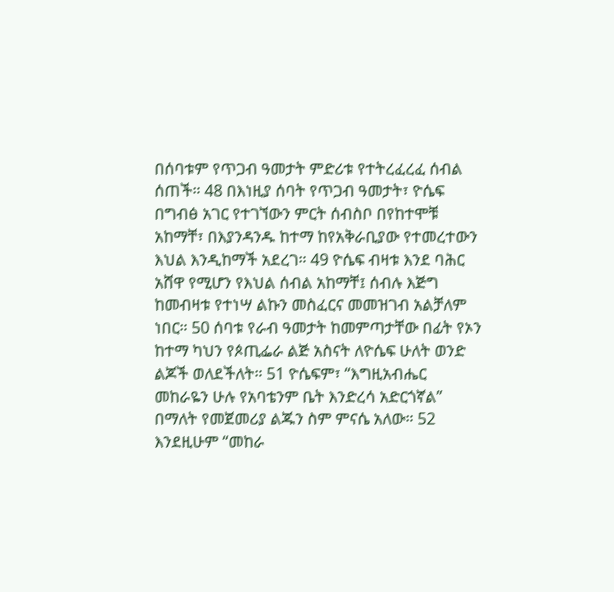በሰባቱም የጥጋብ ዓመታት ምድሪቱ የተትረፈረፈ ሰብል ሰጠች። 48 በእነዚያ ሰባት የጥጋብ ዓመታት፣ ዮሴፍ በግብፅ አገር የተገኘውን ምርት ሰብስቦ በየከተሞቹ አከማቸ፣ በእያንዳንዱ ከተማ ከየአቅራቢያው የተመረተውን እህል እንዲከማች አደረገ። 49 ዮሴፍ ብዛቱ እንደ ባሕር አሸዋ የሚሆን የእህል ሰብል አከማቸ፤ ሰብሉ እጅግ ከመብዛቱ የተነሣ ልኩን መስፈርና መመዝገብ አልቻለም ነበር። 50 ሰባቱ የራብ ዓመታት ከመምጣታቸው በፊት የኦን ከተማ ካህን የጶጢፌራ ልጅ አስናት ለዮሴፍ ሁለት ወንድ ልጆች ወለደችለት። 51 ዮሴፍም፣ “እግዚአብሔር መከራዬን ሁሉ የአባቴንም ቤት እንድረሳ አድርጎኛል” በማለት የመጀመሪያ ልጁን ስም ምናሴ አለው። 52 እንደዚሁም “መከራ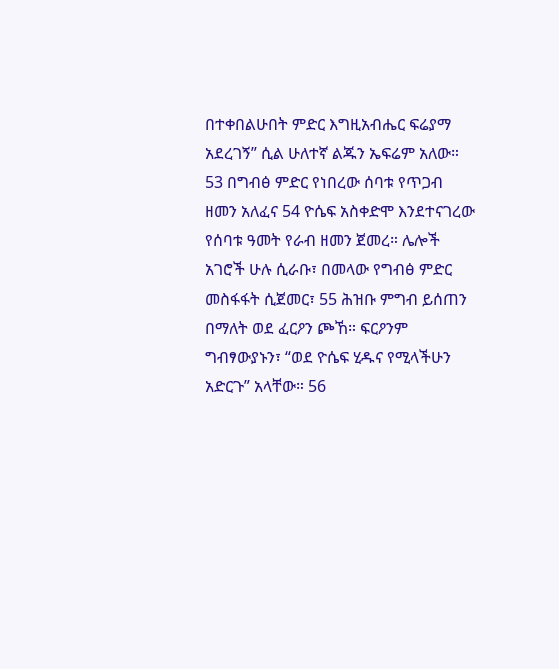በተቀበልሁበት ምድር እግዚአብሔር ፍሬያማ አደረገኝ” ሲል ሁለተኛ ልጁን ኤፍሬም አለው። 53 በግብፅ ምድር የነበረው ሰባቱ የጥጋብ ዘመን አለፈና 54 ዮሴፍ አስቀድሞ እንደተናገረው የሰባቱ ዓመት የራብ ዘመን ጀመረ። ሌሎች አገሮች ሁሉ ሲራቡ፣ በመላው የግብፅ ምድር መስፋፋት ሲጀመር፣ 55 ሕዝቡ ምግብ ይሰጠን በማለት ወደ ፈርዖን ጮኸ። ፍርዖንም ግብፃውያኑን፣ “ወደ ዮሴፍ ሂዱና የሚላችሁን አድርጉ” አላቸው። 56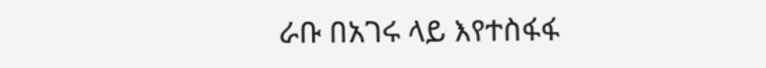ራቡ በአገሩ ላይ እየተስፋፋ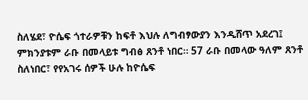ስለሄደ፣ ዮሴፍ ጎተራዎቹን ከፍቶ እህሉ ለግብፃውያን እንዲሸጥ አደረገ፤ ምክንያቱም ራቡ በመላይቱ ግብፅ ጸንቶ ነበር። 57 ራቡ በመላው ዓለም ጸንቶ ስለነበር፣ የየአገሩ ሰዎች ሁሉ ከዮሴፍ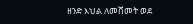ዘንድ እህል ለመሸመት ወደ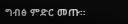ግብፅ ምድር መጡ።